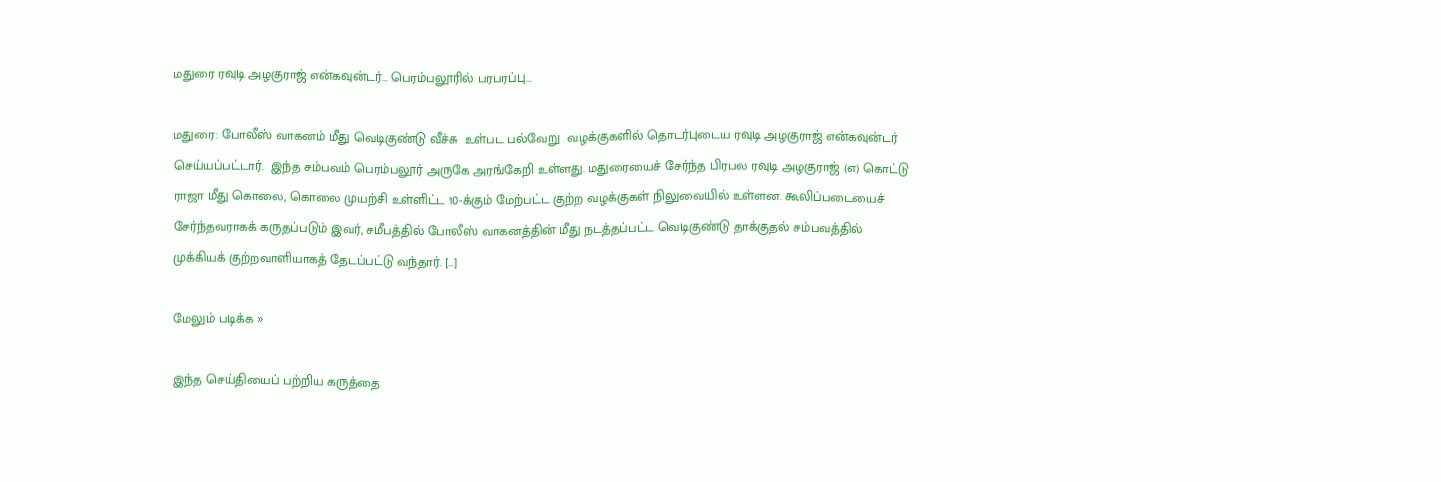மதுரை ரவுடி அழகுராஜ் என்கவுன்டர்… பெரம்பலூரில் பரபரப்பு…

மதுரை: போலீஸ் வாகனம் மீது வெடிகுண்டு வீச்சு  உள்பட பல்வேறு  வழக்குகளில் தொடர்புடைய ரவுடி அழகுராஜ் என்கவுன்டர்  செய்யப்பட்டார்.  இந்த சம்பவம் பெரம்பலூர் அருகே அரங்கேறி உள்ளது. மதுரையைச் சேர்ந்த பிரபல ரவுடி அழகுராஜ் (எ) கொட்டு ராஜா மீது கொலை, கொலை முயற்சி உள்ளிட்ட 10-க்கும் மேற்பட்ட குற்ற வழக்குகள் நிலுவையில் உள்ளன. கூலிப்படையைச் சேர்ந்தவராகக் கருதப்படும் இவர், சமீபத்தில் போலீஸ் வாகனத்தின் மீது நடத்தப்பட்ட வெடிகுண்டு தாக்குதல் சம்பவத்தில் முக்கியக் குற்றவாளியாகத் தேடப்பட்டு வந்தார். […]

மேலும் படிக்க »

இந்த செய்தியைப் பற்றிய கருத்தை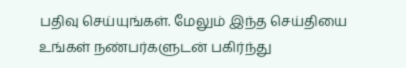பதிவு செய்யுங்கள். மேலும் இந்த செய்தியை உங்கள் நண்பர்களுடன் பகிர்ந்து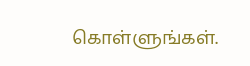கொள்ளுங்கள்.